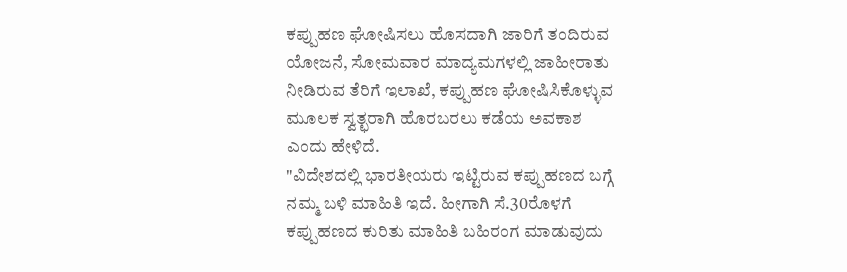ಕಪ್ಪುಹಣ ಘೋಷಿಸಲು ಹೊಸದಾಗಿ ಜಾರಿಗೆ ತಂದಿರುವ ಯೋಜನೆ, ಸೋಮವಾರ ಮಾದ್ಯಮಗಳಲ್ಲಿ ಜಾಹೀರಾತು ನೀಡಿರುವ ತೆರಿಗೆ ಇಲಾಖೆ, ಕಪ್ಪುಹಣ ಘೋಷಿಸಿಕೊಳ್ಳುವ ಮೂಲಕ ಸ್ವತ್ಛರಾಗಿ ಹೊರಬರಲು ಕಡೆಯ ಅವಕಾಶ ಎಂದು ಹೇಳಿದೆ.
"ವಿದೇಶದಲ್ಲಿ ಭಾರತೀಯರು ಇಟ್ಟಿರುವ ಕಪ್ಪುಹಣದ ಬಗ್ಗೆ ನಮ್ಮ ಬಳಿ ಮಾಹಿತಿ ಇದೆ. ಹೀಗಾಗಿ ಸೆ.30ರೊಳಗೆ ಕಪ್ಪುಹಣದ ಕುರಿತು ಮಾಹಿತಿ ಬಹಿರಂಗ ಮಾಡುವುದು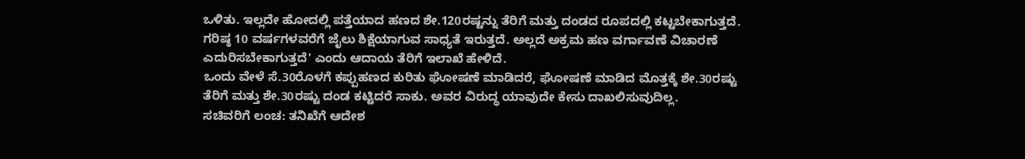ಒಳಿತು. ಇಲ್ಲದೇ ಹೋದಲ್ಲಿ ಪತ್ತೆಯಾದ ಹಣದ ಶೇ.120ರಷ್ಟನ್ನು ತೆರಿಗೆ ಮತ್ತು ದಂಡದ ರೂಪದಲ್ಲಿ ಕಟ್ಟಬೇಕಾಗುತ್ತದೆ. ಗರಿಷ್ಠ 10 ವರ್ಷಗಳವರೆಗೆ ಜೈಲು ಶಿಕ್ಷೆಯಾಗುವ ಸಾಧ್ಯತೆ ಇರುತ್ತದೆ. ಅಲ್ಲದೆ ಅಕ್ರಮ ಹಣ ವರ್ಗಾವಣೆ ವಿಚಾರಣೆ ಎದುರಿಸಬೇಕಾಗುತ್ತದೆ' ಎಂದು ಆದಾಯ ತೆರಿಗೆ ಇಲಾಖೆ ಹೇಳಿದೆ.
ಒಂದು ವೇಳೆ ಸೆ.30ರೊಳಗೆ ಕಪ್ಪುಹಣದ ಕುರಿತು ಘೋಷಣೆ ಮಾಡಿದರೆ, ಘೋಷಣೆ ಮಾಡಿದ ಮೊತ್ತಕ್ಕೆ ಶೇ.30ರಷ್ಟು ತೆರಿಗೆ ಮತ್ತು ಶೇ.30ರಷ್ಟು ದಂಡ ಕಟ್ಟಿದರೆ ಸಾಕು. ಅವರ ವಿರುದ್ಧ ಯಾವುದೇ ಕೇಸು ದಾಖಲಿಸುವುದಿಲ್ಲ.
ಸಚಿವರಿಗೆ ಲಂಚ: ತನಿಖೆಗೆ ಆದೇಶ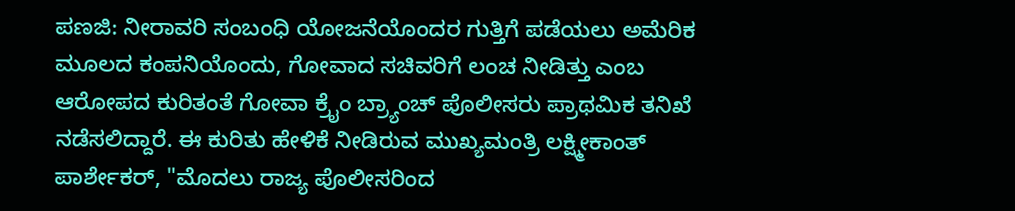ಪಣಜಿ: ನೀರಾವರಿ ಸಂಬಂಧಿ ಯೋಜನೆಯೊಂದರ ಗುತ್ತಿಗೆ ಪಡೆಯಲು ಅಮೆರಿಕ ಮೂಲದ ಕಂಪನಿಯೊಂದು, ಗೋವಾದ ಸಚಿವರಿಗೆ ಲಂಚ ನೀಡಿತ್ತು ಎಂಬ ಆರೋಪದ ಕುರಿತಂತೆ ಗೋವಾ ಕ್ರೈಂ ಬ್ರ್ಯಾಂಚ್ ಪೊಲೀಸರು ಪ್ರಾಥಮಿಕ ತನಿಖೆ ನಡೆಸಲಿದ್ದಾರೆ. ಈ ಕುರಿತು ಹೇಳಿಕೆ ನೀಡಿರುವ ಮುಖ್ಯಮಂತ್ರಿ ಲಕ್ಷ್ಮೀಕಾಂತ್ ಪಾರ್ಶೇಕರ್, "ಮೊದಲು ರಾಜ್ಯ ಪೊಲೀಸರಿಂದ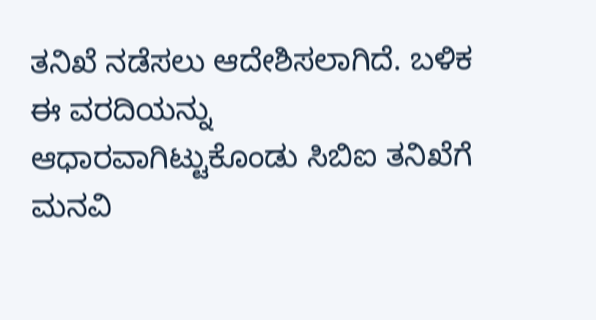ತನಿಖೆ ನಡೆಸಲು ಆದೇಶಿಸಲಾಗಿದೆ. ಬಳಿಕ ಈ ವರದಿಯನ್ನು ಆಧಾರವಾಗಿಟ್ಟುಕೊಂಡು ಸಿಬಿಐ ತನಿಖೆಗೆ ಮನವಿ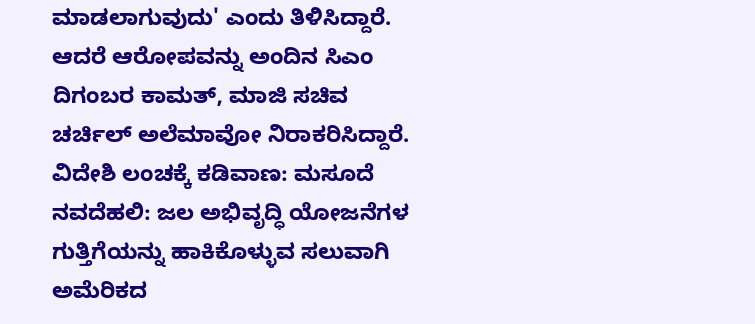ಮಾಡಲಾಗುವುದು' ಎಂದು ತಿಳಿಸಿದ್ದಾರೆ. ಆದರೆ ಆರೋಪವನ್ನು ಅಂದಿನ ಸಿಎಂ ದಿಗಂಬರ ಕಾಮತ್, ಮಾಜಿ ಸಚಿವ ಚರ್ಚಿಲ್ ಅಲೆಮಾವೋ ನಿರಾಕರಿಸಿದ್ದಾರೆ.
ವಿದೇಶಿ ಲಂಚಕ್ಕೆ ಕಡಿವಾಣ: ಮಸೂದೆ
ನವದೆಹಲಿ: ಜಲ ಅಭಿವೃದ್ಧಿ ಯೋಜನೆಗಳ ಗುತ್ತಿಗೆಯನ್ನು ಹಾಕಿಕೊಳ್ಳುವ ಸಲುವಾಗಿ ಅಮೆರಿಕದ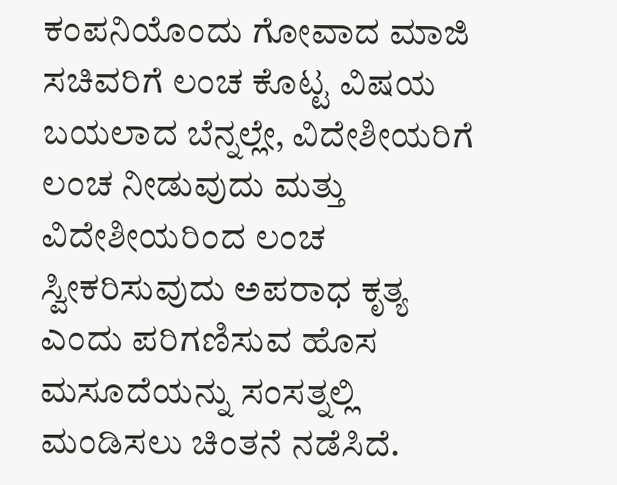ಕಂಪನಿಯೊಂದು ಗೋವಾದ ಮಾಜಿ ಸಚಿವರಿಗೆ ಲಂಚ ಕೊಟ್ಟ ವಿಷಯ ಬಯಲಾದ ಬೆನ್ನಲ್ಲೇ, ವಿದೇಶೀಯರಿಗೆ ಲಂಚ ನೀಡುವುದು ಮತ್ತು ವಿದೇಶೀಯರಿಂದ ಲಂಚ ಸ್ವೀಕರಿಸುವುದು ಅಪರಾಧ ಕೃತ್ಯ ಎಂದು ಪರಿಗಣಿಸುವ ಹೊಸ ಮಸೂದೆಯನ್ನು ಸಂಸತ್ನಲ್ಲಿ ಮಂಡಿಸಲು ಚಿಂತನೆ ನಡೆಸಿದೆ.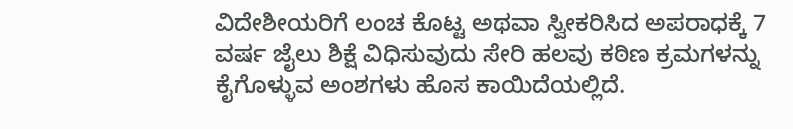ವಿದೇಶೀಯರಿಗೆ ಲಂಚ ಕೊಟ್ಟ ಅಥವಾ ಸ್ವೀಕರಿಸಿದ ಅಪರಾಧಕ್ಕೆ 7 ವರ್ಷ ಜೈಲು ಶಿಕ್ಷೆ ವಿಧಿಸುವುದು ಸೇರಿ ಹಲವು ಕಠಿಣ ಕ್ರಮಗಳನ್ನು ಕೈಗೊಳ್ಳುವ ಅಂಶಗಳು ಹೊಸ ಕಾಯಿದೆಯಲ್ಲಿದೆ.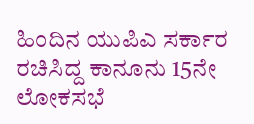ಹಿಂದಿನ ಯುಪಿಎ ಸರ್ಕಾರ ರಚಿಸಿದ್ದ ಕಾನೂನು 15ನೇ ಲೋಕಸಭೆ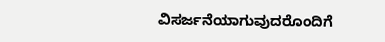ವಿಸರ್ಜನೆಯಾಗುವುದರೊಂದಿಗೆ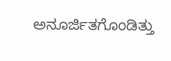ಅನೂರ್ಜಿತಗೊಂಡಿತ್ತು